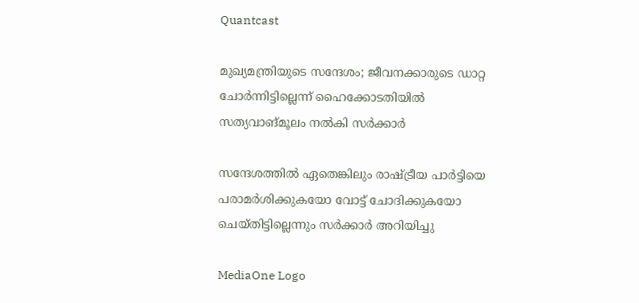Quantcast

മുഖ്യമന്ത്രിയുടെ സന്ദേശം; ജീവനക്കാരുടെ ഡാറ്റ ചോര്‍ന്നിട്ടില്ലെന്ന് ഹൈക്കോടതിയില്‍ സത്യവാങ്മൂലം നല്‍കി സര്‍ക്കാര്‍

സന്ദേശത്തില്‍ ഏതെങ്കിലും രാഷ്ട്രീയ പാര്‍ട്ടിയെ പരാമര്‍ശിക്കുകയോ വോട്ട് ചോദിക്കുകയോ ചെയ്തിട്ടില്ലെന്നും സര്‍ക്കാര്‍ അറിയിച്ചു

MediaOne Logo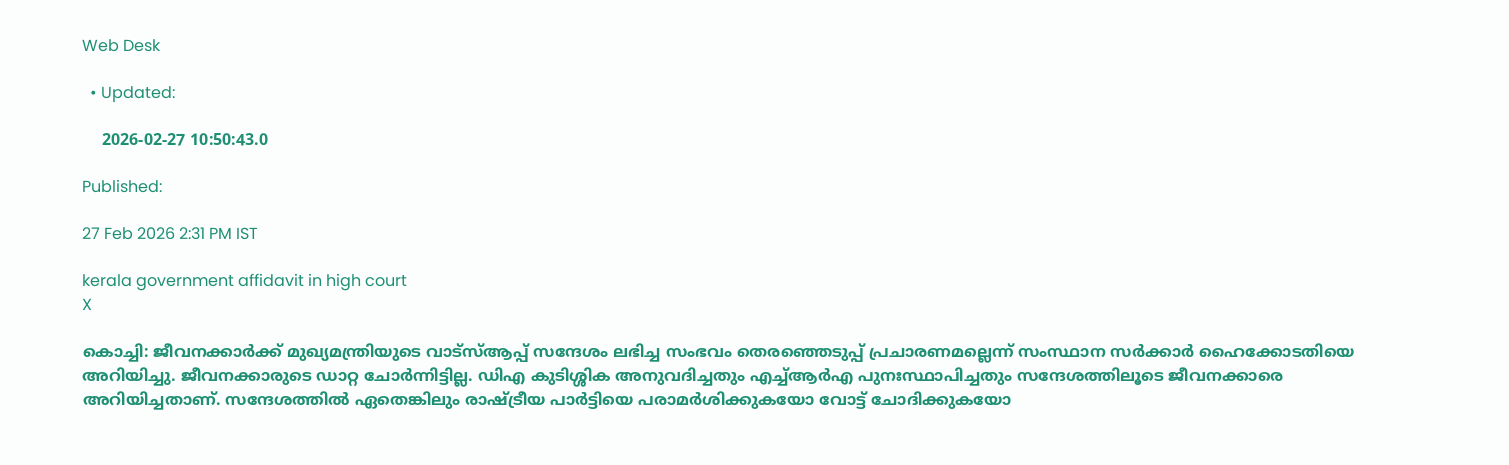Web Desk

  • Updated:

    2026-02-27 10:50:43.0

Published:

27 Feb 2026 2:31 PM IST

kerala government affidavit in high court
X

കൊച്ചി: ജീവനക്കാര്‍ക്ക് മുഖ്യമന്ത്രിയുടെ വാട്‌സ്ആപ്പ് സന്ദേശം ലഭിച്ച സംഭവം തെരഞ്ഞെടുപ്പ് പ്രചാരണമല്ലെന്ന് സംസ്ഥാന സര്‍ക്കാര്‍ ഹൈക്കോടതിയെ അറിയിച്ചു. ജീവനക്കാരുടെ ഡാറ്റ ചോര്‍ന്നിട്ടില്ല. ഡിഎ കുടിശ്ശിക അനുവദിച്ചതും എച്ച്ആര്‍എ പുനഃസ്ഥാപിച്ചതും സന്ദേശത്തിലൂടെ ജീവനക്കാരെ അറിയിച്ചതാണ്. സന്ദേശത്തില്‍ ഏതെങ്കിലും രാഷ്ട്രീയ പാര്‍ട്ടിയെ പരാമര്‍ശിക്കുകയോ വോട്ട് ചോദിക്കുകയോ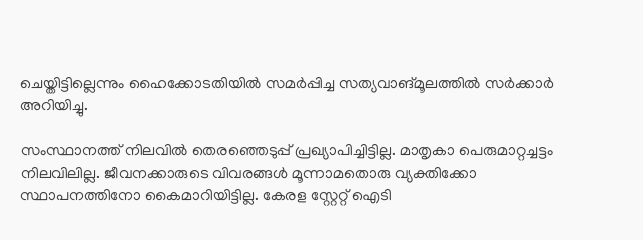ചെയ്തിട്ടില്ലെന്നും ഹൈക്കോടതിയില്‍ സമര്‍പ്പിച്ച സത്യവാങ്മൂലത്തില്‍ സര്‍ക്കാര്‍ അറിയിച്ചു.

സംസ്ഥാനത്ത് നിലവില്‍ തെരഞ്ഞെടുപ്പ് പ്രഖ്യാപിച്ചിട്ടില്ല. മാതൃകാ പെരുമാറ്റച്ചട്ടം നിലവിലില്ല. ജീവനക്കാരുടെ വിവരങ്ങള്‍ മൂന്നാമതൊരു വ്യക്തിക്കോ സ്ഥാപനത്തിനോ കൈമാറിയിട്ടില്ല. കേരള സ്റ്റേറ്റ് ഐടി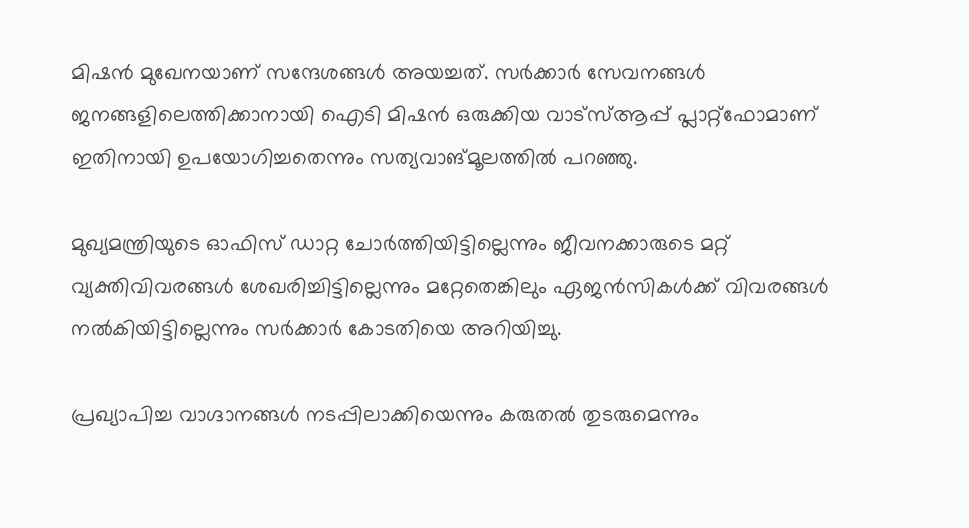മിഷന്‍ മുഖേനയാണ് സന്ദേശങ്ങള്‍ അയച്ചത്. സര്‍ക്കാര്‍ സേവനങ്ങള്‍ ജനങ്ങളിലെത്തിക്കാനായി ഐടി മിഷന്‍ ഒരുക്കിയ വാട്‌സ്ആപ്പ് പ്ലാറ്റ്‌ഫോമാണ് ഇതിനായി ഉപയോഗിച്ചതെന്നും സത്യവാങ്മൂലത്തില്‍ പറഞ്ഞു.

മുഖ്യമന്ത്രിയുടെ ഓഫിസ് ഡാറ്റ ചോര്‍ത്തിയിട്ടില്ലെന്നും ജീവനക്കാരുടെ മറ്റ് വ്യക്തിവിവരങ്ങള്‍ ശേഖരിച്ചിട്ടില്ലെന്നും മറ്റേതെങ്കിലും ഏജന്‍സികള്‍ക്ക് വിവരങ്ങള്‍ നല്‍കിയിട്ടില്ലെന്നും സര്‍ക്കാര്‍ കോടതിയെ അറിയിച്ചു.

പ്രഖ്യാപിച്ച വാഗ്ദാനങ്ങള്‍ നടപ്പിലാക്കിയെന്നും കരുതല്‍ തുടരുമെന്നും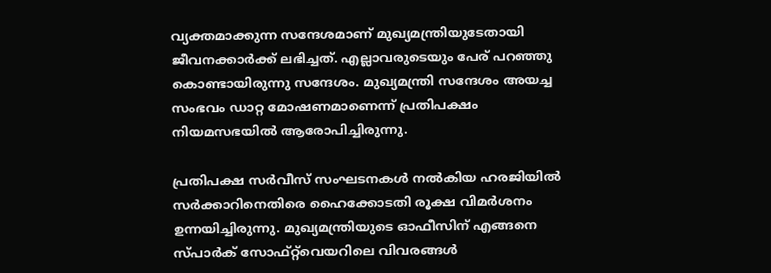വ്യക്തമാക്കുന്ന സന്ദേശമാണ് മുഖ്യമന്ത്രിയുടേതായി ജീവനക്കാര്‍ക്ക് ലഭിച്ചത്. എല്ലാവരുടെയും പേര് പറഞ്ഞു കൊണ്ടായിരുന്നു സന്ദേശം. മുഖ്യമന്ത്രി സന്ദേശം അയച്ച സംഭവം ഡാറ്റ മോഷണമാണെന്ന് പ്രതിപക്ഷം നിയമസഭയില്‍ ആരോപിച്ചിരുന്നു.

പ്രതിപക്ഷ സര്‍വീസ് സംഘടനകള്‍ നല്‍കിയ ഹരജിയില്‍ സര്‍ക്കാറിനെതിരെ ഹൈക്കോടതി രൂക്ഷ വിമര്‍ശനം ഉന്നയിച്ചിരുന്നു. മുഖ്യമന്ത്രിയുടെ ഓഫീസിന് എങ്ങനെ സ്പാര്‍ക് സോഫ്റ്റ്‌വെയറിലെ വിവരങ്ങള്‍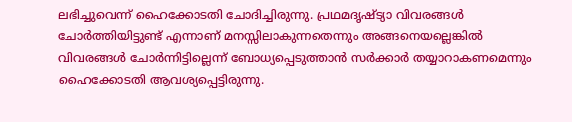ലഭിച്ചുവെന്ന് ഹൈക്കോടതി ചോദിച്ചിരുന്നു. പ്രഥമദൃഷ്ട്യാ വിവരങ്ങള്‍ ചോര്‍ത്തിയിട്ടുണ്ട് എന്നാണ് മനസ്സിലാകുന്നതെന്നും അങ്ങനെയല്ലെങ്കില്‍ വിവരങ്ങള്‍ ചോര്‍ന്നിട്ടില്ലെന്ന് ബോധ്യപ്പെടുത്താന്‍ സര്‍ക്കാര്‍ തയ്യാറാകണമെന്നും ഹൈക്കോടതി ആവശ്യപ്പെട്ടിരുന്നു.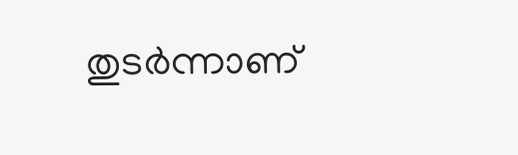തുടര്‍ന്നാണ്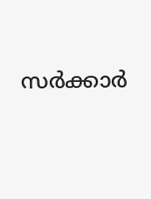സര്‍ക്കാര്‍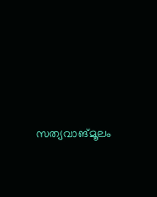സത്യവാങ്മൂലം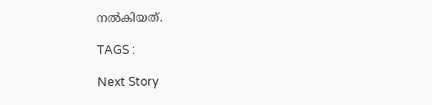നല്‍കിയത്.

TAGS :

Next Story